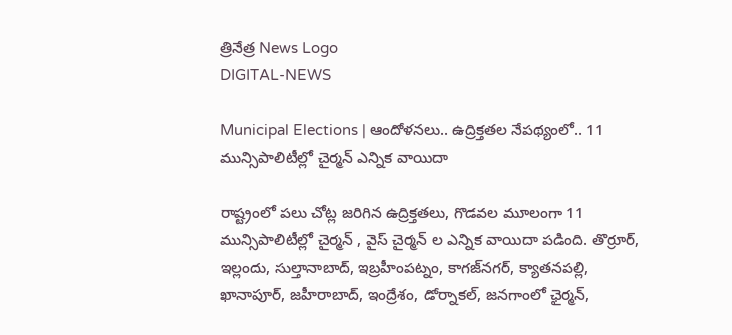త్రినేత్ర News Logo
DIGITAL-NEWS

Municipal Elections | ఆందోళ‌న‌లు.. ఉద్రిక్త‌త‌ల నేప‌థ్యంలో.. 11 మున్సిపాలిటీల్లో చైర్మ‌న్ ఎన్నిక వాయిదా

రాష్ట్రంలో పలు చోట్ల జ‌రిగిన ఉద్రిక్త‌త‌లు, గొడ‌వ‌ల మూలంగా 11 మున్సిపాలిటీల్లో చైర్మ‌న్ , వైస్ చైర్మ‌న్ ల ఎన్నిక వాయిదా పడింది. తొర్రూర్‌, ఇల్లందు, సుల్తానాబాద్, ఇబ్రహీంపట్నం, కాగజ్‌నగర్, క్యాతనపల్లి, ఖానాపూర్, జహీరాబాద్, ఇంద్రేశం, డోర్నాకల్, జనగాంలో ఛైర్మన్,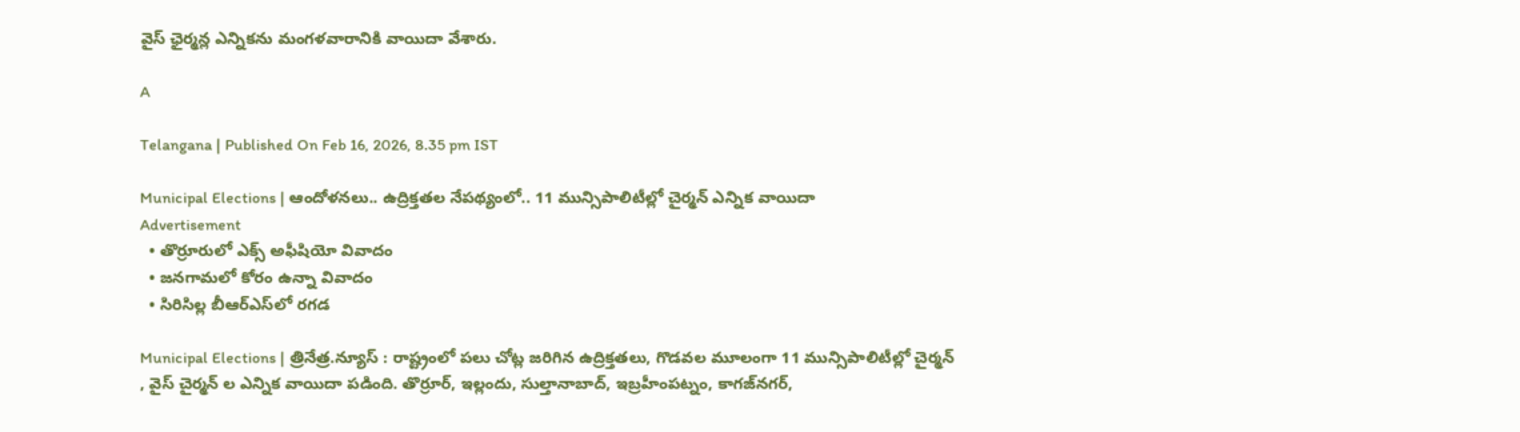వైస్ ఛైర్మన్ల ఎన్నికను మంగ‌ళవారానికి వాయిదా వేశారు.

A

Telangana | Published On Feb 16, 2026, 8.35 pm IST

Municipal Elections | ఆందోళ‌న‌లు.. ఉద్రిక్త‌త‌ల నేప‌థ్యంలో.. 11 మున్సిపాలిటీల్లో చైర్మ‌న్ ఎన్నిక వాయిదా
Advertisement
  • తొర్రూరులో ఎక్స్ అఫీషియో వివాదం
  • జ‌న‌గామ‌లో కోరం ఉన్నా వివాదం
  • సిరిసిల్ల బీఆర్ఎస్‌లో ర‌గ‌డ

Municipal Elections | త్రినేత్ర‌.న్యూస్ : రాష్ట్రంలో పలు చోట్ల జ‌రిగిన ఉద్రిక్త‌త‌లు, గొడ‌వ‌ల మూలంగా 11 మున్సిపాలిటీల్లో చైర్మ‌న్ , వైస్ చైర్మ‌న్ ల ఎన్నిక వాయిదా పడింది. తొర్రూర్‌, ఇల్లందు, సుల్తానాబాద్, ఇబ్రహీంపట్నం, కాగజ్‌నగర్,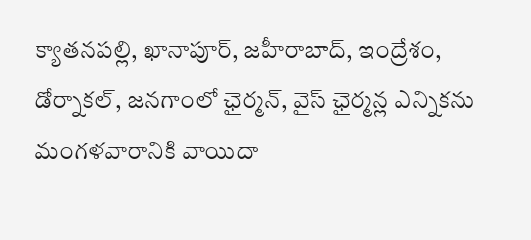క్యాతనపల్లి, ఖానాపూర్, జహీరాబాద్, ఇంద్రేశం, డోర్నాకల్, జనగాంలో ఛైర్మన్, వైస్ ఛైర్మన్ల ఎన్నికను మంగ‌ళవారానికి వాయిదా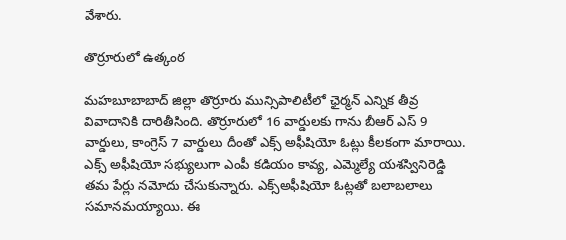వేశారు.

తొర్రూరులో ఉత్కంఠ

మహబూబాబాద్ జిల్లా తొర్రూరు మున్సిపాలిటీలో ఛైర్మన్ ఎన్నిక తీవ్ర వివాదానికి దారితీసింది. తొర్రూరులో 16 వార్డుల‌కు గాను బీఆర్ ఎస్ 9 వార్డులు, కాంగ్రెస్ 7 వార్డులు దీంతో ఎక్స్‌ అఫీషియో ఓట్లు కీలకంగా మారాయి. ఎక్స్‌ అఫీషియో సభ్యులుగా ఎంపీ కడియం కావ్య, ఎమ్మెల్యే యశస్వినిరెడ్డి తమ పేర్లు నమోదు చేసుకున్నారు. ఎక్స్‌అఫీషియో ఓట్లతో బలాబలాలు సమానమయ్యాయి. ఈ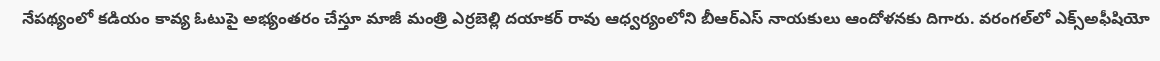నేపథ్యంలో కడియం కావ్య ఓటుపై అభ్యంతరం చేస్తూ మాజీ మంత్రి ఎర్ర‌బెల్లి ద‌యాక‌ర్ రావు ఆధ్వర్యంలోని బీఆర్‌ఎస్ నాయకులు ఆందోళనకు దిగారు. వరంగల్‌లో ఎక్స్‌అఫీషియో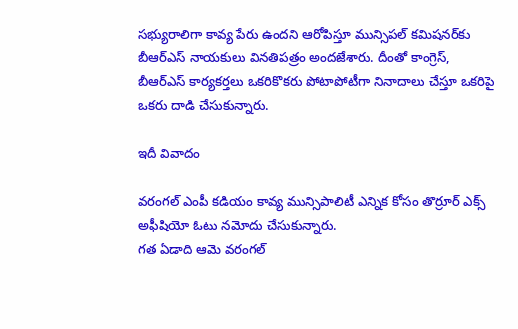సభ్యురాలిగా కావ్య పేరు ఉందని ఆరోపిస్తూ మున్సిపల్ కమిషనర్‌కు బీఆర్ఎస్ నాయకులు వినతిపత్రం అందజేశారు. దీంతో కాంగ్రెస్, బీఆర్ఎస్ కార్యకర్తలు ఒకరికొకరు పోటాపోటీగా నినాదాలు చేస్తూ ఒక‌రిపై ఒక‌రు దాడి చేసుకున్నారు.

ఇదీ వివాదం

వ‌రంగ‌ల్ ఎంపీ క‌డియం కావ్య మున్సిపాలిటీ ఎన్నిక కోసం తొర్రూర్ ఎక్స్ అఫీషియో ఓటు న‌మోదు చేసుకున్నారు.
గ‌త ఏడాది ఆమె వరంగల్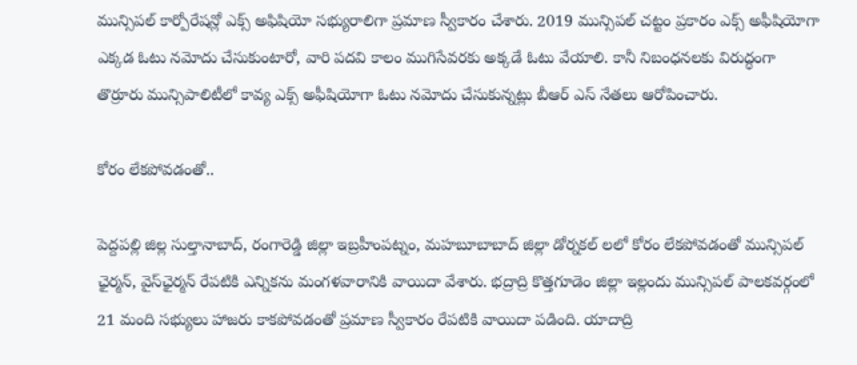మున్సిపల్ కార్పోరేషన్లో ఎక్స్ అఫిషియో సభ్యురాలిగా ప్రమాణ స్వీకారం చేశారు. 2019 మున్సిపల్ చ‌ట్టం ప్రకారం ఎక్స్ అఫీషియోగా ఎక్కడ‌ ఓటు నమోదు చేసుకుంటారో, వారి పదవి కాలం ముగిసేవరకు అక్కడే ఓటు వేయాలి. కానీ నిబంధనలకు విరుద్ధంగా తొర్రూరు మున్సిపాలిటీలో కావ్య‌ ఎక్స్ అఫీషియోగా ఓటు నమోదు చేసుకున్నట్లు బీఆర్ ఎస్ నేత‌లు ఆరోపించారు.

కోరం లేక‌పోవ‌డంతో..

పెద్ద‌ప‌ల్లి జిల్ల సుల్తానాబాద్‌, రంగారెడ్డి జిల్లా ఇబ్ర‌హీంపట్నం, మ‌హ‌బూబాబాద్ జిల్లా డోర్న‌క‌ల్‌ ల‌లో కోరం లేక‌పోవ‌డంతో మున్సిపల్ ఛైర్మన్‌, వైస్‌ఛైర్మన్ రేపటికి ఎన్నికను మంగ‌ళ‌వారానికి వాయిదా వేశారు. భద్రాద్రి కొత్తగూడెం జిల్లా ఇల్లందు మున్సిపల్‌ పాలకవర్గంలో 21 మంది స‌భ్యులు హాజ‌రు కాక‌పోవ‌డంతో ప్ర‌మాణ స్వీకారం రేప‌టికి వాయిదా ప‌డింది. యాదాద్రి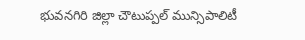భువనగిరి జిల్లా చౌటుప్పల్ మున్సిపాలిటీ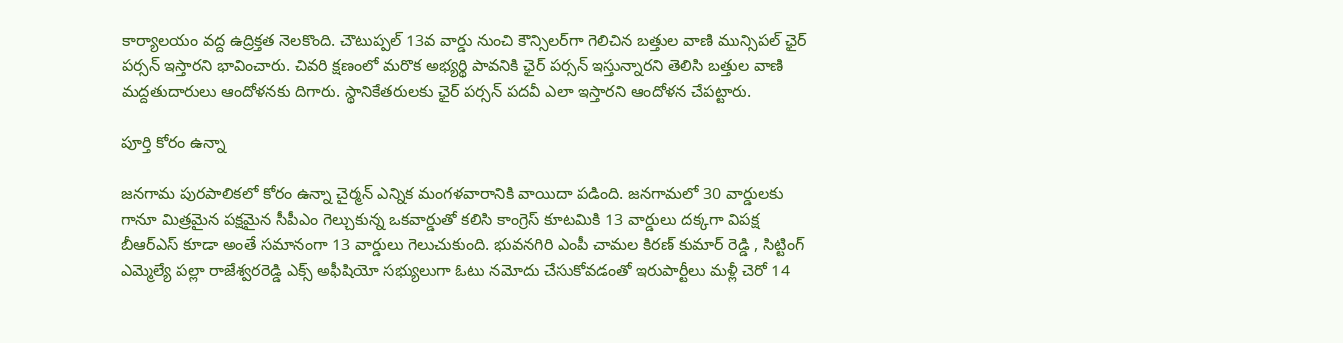కార్యాలయం వద్ద ఉద్రిక్తత నెలకొంది. చౌటుప్పల్ 13వ వార్డు నుంచి కౌన్సిలర్‌గా గెలిచిన బత్తుల వాణి మున్సిపల్ ఛైర్‌ పర్సన్ ఇస్తారని భావించారు. చివరి క్షణంలో మరొక అభ్యర్థి పావనికి ఛైర్‌ పర్సన్ ఇస్తున్నారని తెలిసి బత్తుల వాణి మద్దతుదారులు ఆందోళనకు దిగారు. స్థానికేతరులకు ఛైర్‌ పర్సన్ పదవీ ఎలా ఇస్తారని ఆందోళన చేపట్టారు.

పూర్తి కోరం ఉన్నా

జనగామ పురపాలికలో కోరం ఉన్నా చైర్మ‌న్ ఎన్నిక మంగ‌ళ‌వారానికి వాయిదా పడింది. జనగామలో 30 వార్డుల‌కు గానూ మిత్రమైన పక్షమైన సీపీఎం గెల్చుకున్న ఒకవార్డుతో కలిసి కాంగ్రెస్‌ కూటమికి 13 వార్డులు దక్కగా విపక్ష బీఆర్ఎస్ కూడా అంతే సమానంగా 13 వార్డులు గెలుచుకుంది. భువనగిరి ఎంపీ చామల కిరణ్ కుమార్ రెడ్డి , సిట్టింగ్ ఎమ్మెల్యే పల్లా రాజేశ్వరరెడ్డి ఎక్స్ అఫీషియో సభ్యులుగా ఓటు నమోదు చేసుకోవడంతో ఇరుపార్టీలు మళ్లీ చెరో 14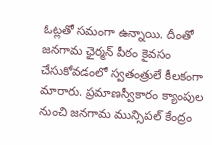ఓట్లతో సమంగా ఉన్నాయి. దీంతో జనగామ ఛైర్మన్ పీఠం కైవసం చేసుకోవడంలో స్వతంత్రులే కీలకంగా మారారు. ప్రమాణస్వీకారం క్యాంపుల నుంచి జనగామ మున్సిపల్‌ కేంద్రం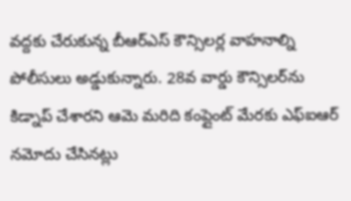వద్దకు చేరుకున్న బీఆర్ఎస్ కౌన్సిలర్ల వాహనాల్ని పోలీసులు అడ్డుకున్నారు. 28వ వార్డు కౌన్సిలర్‌ను కిడ్నాప్‌ చేశారని ఆమె మరిది కంప్లైంట్‌ మేరకు ఎఫ్ఐఆర్ నమోదు చేసినట్లు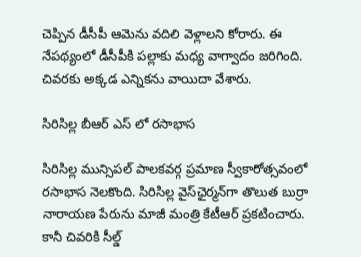చెప్పిన డీసీపీ ఆమెను వదిలి వెళ్లాలని కోరారు. ఈ నేపథ్యంలో డీసీపీకి పల్లాకు మధ్య వాగ్వాదం జరిగింది. చివరకు అక్కడ ఎన్నికను వాయిదా వేశారు.

సిరిసిల్ల బీఆర్ ఎస్ లో ర‌సాభాస

సిరిసిల్ల మున్సిపల్ పాలకవర్గ ప్రమాణ స్వీకారోత్సవంలో రసాభాస నెలకొంది. సిరిసిల్ల వైస్‌ఛైర్మన్‌గా తొలుత బుర్రా నారాయణ పేరును మాజీ మంత్రి కేటీఆర్ ప్రకటించారు. కానీ చివ‌రికి సీల్డ్‌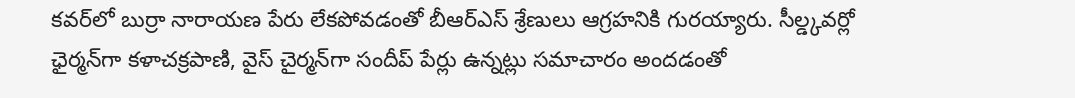కవర్‌లో బుర్రా నారాయణ పేరు లేకపోవడంతో బీఆర్ఎస్ శ్రేణులు ఆగ్రహనికి గురయ్యారు. సీల్డ్కవర్లో ఛైర్మన్‌గా కళాచక్రపాణి, వైస్ చైర్మన్‌గా సందీప్ పేర్లు ఉన్నట్లు సమాచారం అందడంతో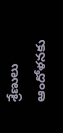శ్రేణులు ఆందోళనకు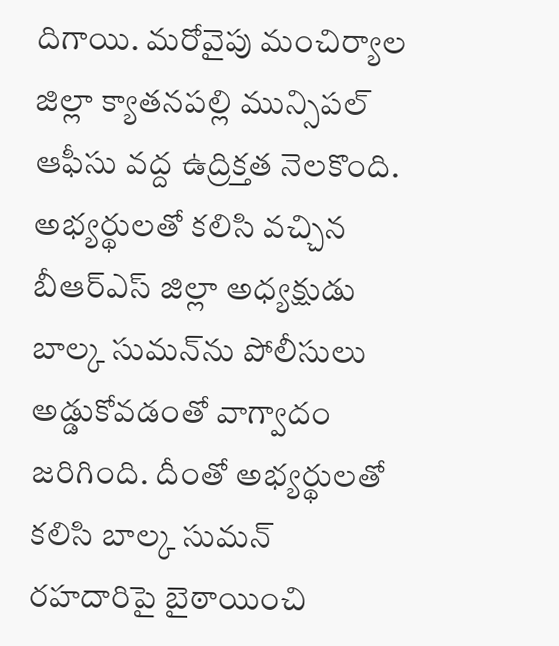దిగాయి. మ‌రోవైపు మంచిర్యాల జిల్లా క్యాతనపల్లి మున్సిపల్ ఆఫీసు వద్ద ఉద్రిక్తత నెలకొంది. అభ్యర్థులతో కలిసి వచ్చిన బీఆర్‌ఎస్‌ జిల్లా అధ్యక్షుడు బాల్క సుమన్‌ను పోలీసులు అడ్డుకోవడంతో వాగ్వాదం జరిగింది. దీంతో అభ్యర్థులతో కలిసి బాల్క సుమన్ రహదారిపై బైఠాయించి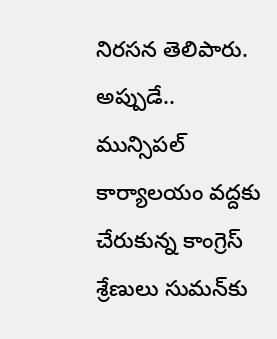నిరసన తెలిపారు. అప్పుడే.. మున్సిపల్ కార్యాలయం వద్దకు చేరుకున్న కాంగ్రెస్‌ శ్రేణులు సుమన్‌కు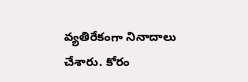వ్యతిరేకంగా నినాదాలు చేశారు. కోరం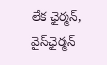లేక ఛైర్మన్, వైస్‌ఛైర్మన్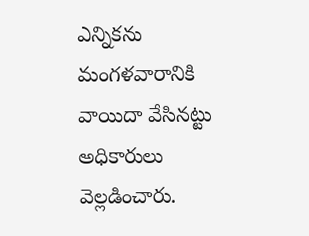ఎన్నికను మంగ‌ళ‌వారానికి వాయిదా వేసినట్టు అధికారులు వెల్లడించారు.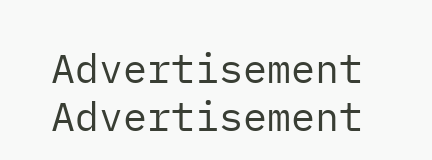Advertisement
Advertisement